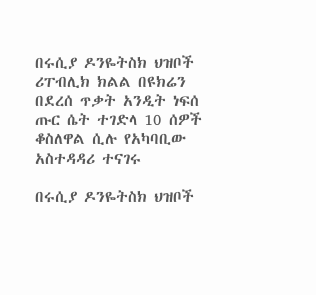በሩሲያ ዶንዬትስክ ህዝቦች ሪፐብሊክ ክልል በዩክሬን በደረሰ ጥቃት አንዲት ነፍሰ ጡር ሴት ተገድላ 10 ሰዎች ቆስለዋል ሲሉ የአካባቢው አስተዳዳሪ ተናገሩ

በሩሲያ ዶንዬትስክ ህዝቦች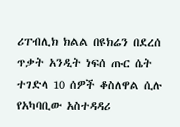ሪፐብሊክ ክልል በዩክሬን በደረሰ ጥቃት አንዲት ነፍሰ ጡር ሴት ተገድላ 10 ሰዎች ቆስለዋል ሲሉ የአካባቢው አስተዳዳሪ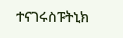ተናገሩስፑትኒክ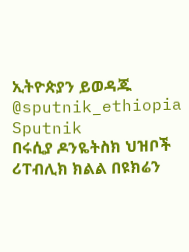ኢትዮጵያን ይወዳጁ @sputnik_ethiopia
Sputnik
በሩሲያ ዶንዬትስክ ህዝቦች ሪፐብሊክ ክልል በዩክሬን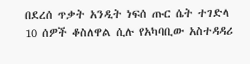በደረሰ ጥቃት አንዲት ነፍሰ ጡር ሴት ተገድላ 10 ሰዎች ቆስለዋል ሲሉ የአካባቢው አስተዳዳሪ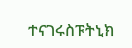ተናገሩስፑትኒክ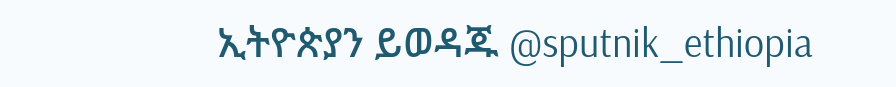ኢትዮጵያን ይወዳጁ @sputnik_ethiopia